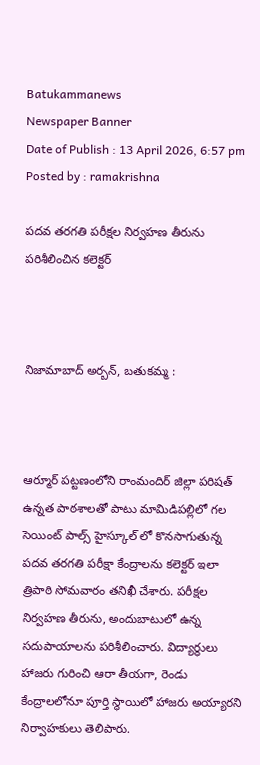Batukammanews
Newspaper Banner
Date of Publish : 13 April 2026, 6:57 pm Posted by : ramakrishna

పదవ తరగతి పరీక్షల నిర్వహణ తీరును పరిశీలించిన కలెక్టర్



నిజామాబాద్ అర్బన్, బతుకమ్మ :



ఆర్మూర్ పట్టణంలోని రాంమందిర్ జిల్లా పరిషత్ ఉన్నత పాఠశాలతో పాటు మామిడిపల్లిలో గల సెయింట్ పాల్స్ హైస్కూల్ లో కొనసాగుతున్న పదవ తరగతి పరీక్షా కేంద్రాలను కలెక్టర్ ఇలా త్రిపాఠి సోమవారం తనిఖీ చేశారు. పరీక్షల నిర్వహణ తీరును, అందుబాటులో ఉన్న సదుపాయాలను పరిశీలించారు. విద్యార్థులు హాజరు గురించి ఆరా తీయగా, రెండు కేంద్రాలలోనూ పూర్తి స్థాయిలో హాజరు అయ్యారని నిర్వాహకులు తెలిపారు.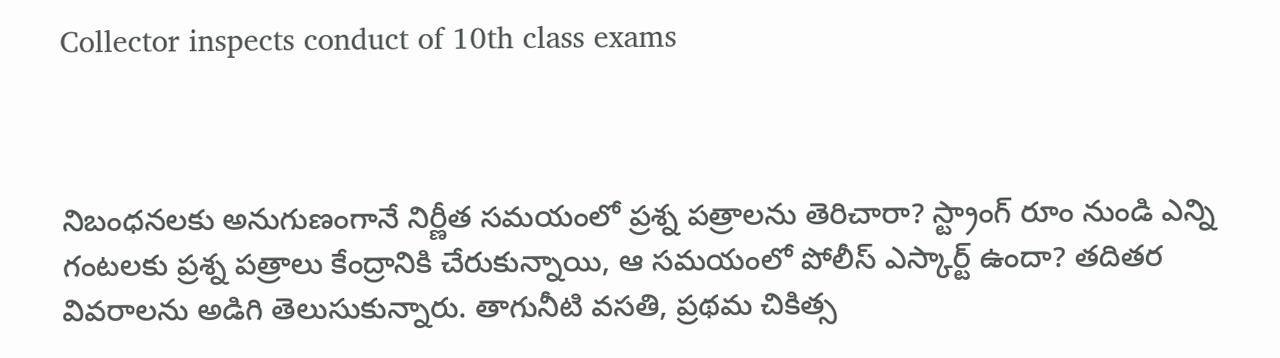Collector inspects conduct of 10th class exams



నిబంధనలకు అనుగుణంగానే నిర్ణీత సమయంలో ప్రశ్న పత్రాలను తెరిచారా? స్ట్రాంగ్ రూం నుండి ఎన్ని గంటలకు ప్రశ్న పత్రాలు కేంద్రానికి చేరుకున్నాయి, ఆ సమయంలో పోలీస్ ఎస్కార్ట్ ఉందా? తదితర వివరాలను అడిగి తెలుసుకున్నారు. తాగునీటి వసతి, ప్రథమ చికిత్స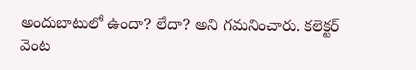అందుబాటులో ఉందా? లేదా? అని గమనించారు. కలెక్టర్ వెంట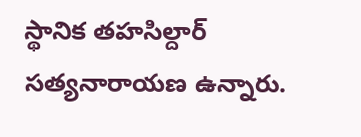స్థానిక తహసిల్దార్ సత్యనారాయణ ఉన్నారు.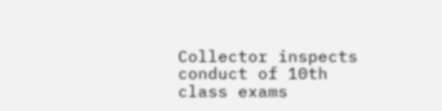Collector inspects conduct of 10th class exams